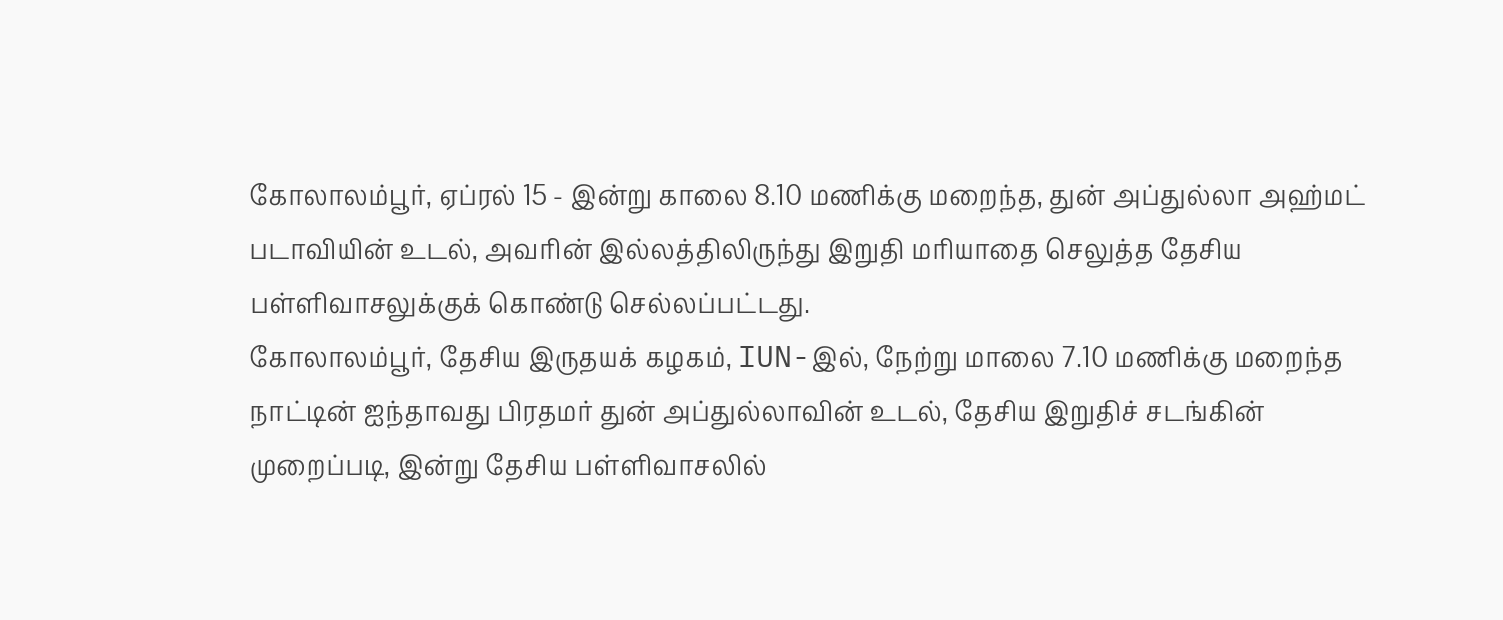கோலாலம்பூர், ஏப்ரல் 15 - இன்று காலை 8.10 மணிக்கு மறைந்த, துன் அப்துல்லா அஹ்மட் படாவியின் உடல், அவரின் இல்லத்திலிருந்து இறுதி மரியாதை செலுத்த தேசிய பள்ளிவாசலுக்குக் கொண்டு செல்லப்பட்டது.
கோலாலம்பூர், தேசிய இருதயக் கழகம், IUN-இல், நேற்று மாலை 7.10 மணிக்கு மறைந்த நாட்டின் ஐந்தாவது பிரதமர் துன் அப்துல்லாவின் உடல், தேசிய இறுதிச் சடங்கின் முறைப்படி, இன்று தேசிய பள்ளிவாசலில்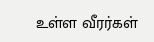உள்ள வீரர்கள்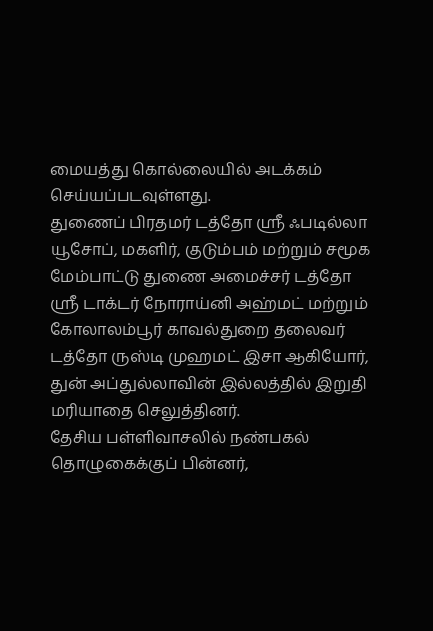மையத்து கொல்லையில் அடக்கம் செய்யப்படவுள்ளது.
துணைப் பிரதமர் டத்தோ ஸ்ரீ ஃபடில்லா யூசோப், மகளிர், குடும்பம் மற்றும் சமூக மேம்பாட்டு துணை அமைச்சர் டத்தோ ஸ்ரீ டாக்டர் நோராய்னி அஹ்மட் மற்றும் கோலாலம்பூர் காவல்துறை தலைவர் டத்தோ ருஸ்டி முஹமட் இசா ஆகியோர், துன் அப்துல்லாவின் இல்லத்தில் இறுதி மரியாதை செலுத்தினர்.
தேசிய பள்ளிவாசலில் நண்பகல் தொழுகைக்குப் பின்னர்,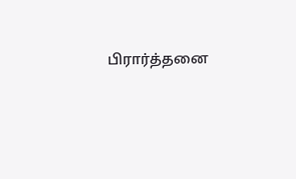பிரார்த்தனை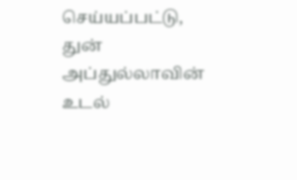செய்யப்பட்டு, துன் அப்துல்லாவின் உடல்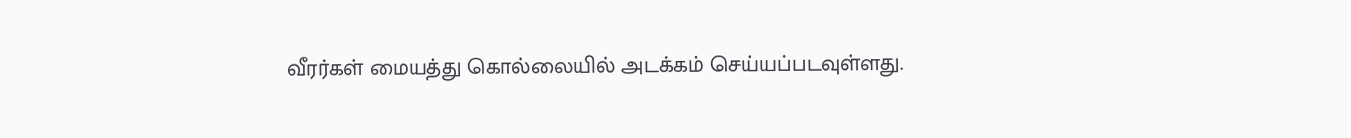வீரர்கள் மையத்து கொல்லையில் அடக்கம் செய்யப்படவுள்ளது.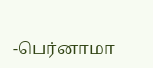-பெர்னாமா